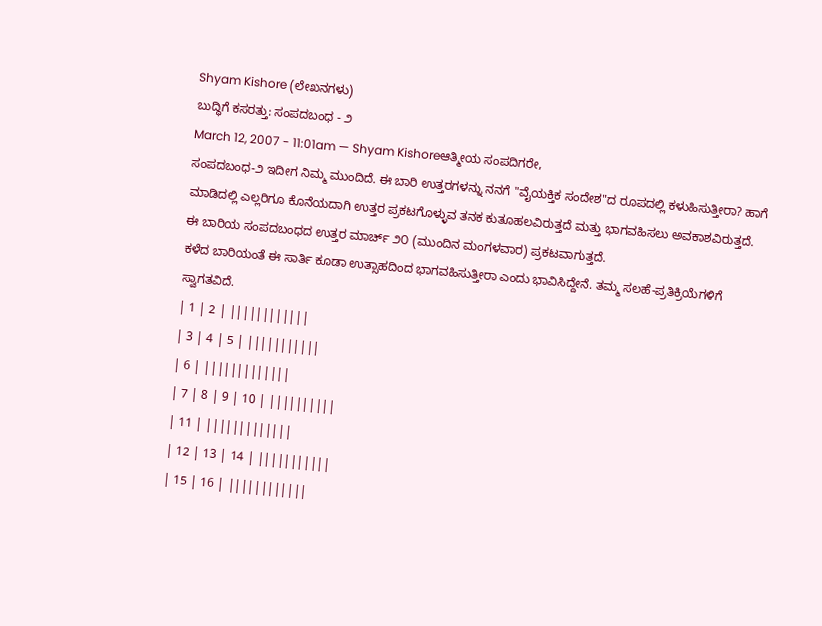Shyam Kishore (ಲೇಖನಗಳು)
ಬುದ್ಧಿಗೆ ಕಸರತ್ತು: ಸಂಪದಬಂಧ - ೨
March 12, 2007 - 11:01am — Shyam Kishoreಆತ್ಮೀಯ ಸಂಪದಿಗರೇ,
ಸಂಪದಬಂಧ-೨ ಇದೀಗ ನಿಮ್ಮ ಮುಂದಿದೆ. ಈ ಬಾರಿ ಉತ್ತರಗಳನ್ನು ನನಗೆ "ವೈಯಕ್ತಿಕ ಸಂದೇಶ"ದ ರೂಪದಲ್ಲಿ ಕಳುಹಿಸುತ್ತೀರಾ? ಹಾಗೆ ಮಾಡಿದಲ್ಲಿ ಎಲ್ಲರಿಗೂ ಕೊನೆಯದಾಗಿ ಉತ್ತರ ಪ್ರಕಟಗೊಳ್ಳುವ ತನಕ ಕುತೂಹಲವಿರುತ್ತದೆ ಮತ್ತು ಭಾಗವಹಿಸಲು ಅವಕಾಶವಿರುತ್ತದೆ.
ಈ ಬಾರಿಯ ಸಂಪದಬಂಧದ ಉತ್ತರ ಮಾರ್ಚ್ ೨೦ (ಮುಂದಿನ ಮಂಗಳವಾರ) ಪ್ರಕಟವಾಗುತ್ತದೆ.
ಕಳೆದ ಬಾರಿಯಂತೆ ಈ ಸಾರ್ತಿ ಕೂಡಾ ಉತ್ಸಾಹದಿಂದ ಭಾಗವಹಿಸುತ್ತೀರಾ ಎಂದು ಭಾವಿಸಿದ್ದೇನೆ. ತಮ್ಮ ಸಲಹೆ-ಪ್ರತಿಕ್ರಿಯೆಗಳಿಗೆ ಸ್ವಾಗತವಿದೆ.
| 1 | 2 | ||||||||||||
| 3 | 4 | 5 | |||||||||||
| 6 | |||||||||||||
| 7 | 8 | 9 | 10 | ||||||||||
| 11 | |||||||||||||
| 12 | 13 | 14 | |||||||||||
| 15 | 16 | ||||||||||||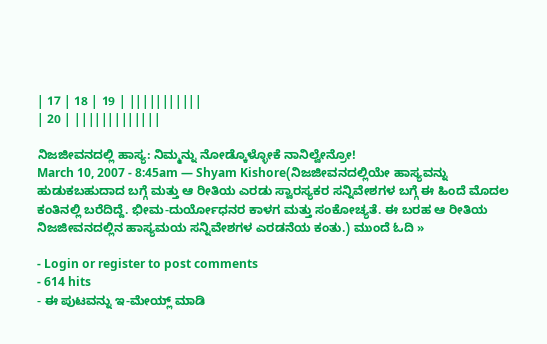| 17 | 18 | 19 | |||||||||||
| 20 | |||||||||||||

ನಿಜಜೀವನದಲ್ಲಿ ಹಾಸ್ಯ: ನಿಮ್ಮನ್ನು ನೋಡ್ಕೊಳ್ಳೋಕೆ ನಾನಿಲ್ವೇನ್ರೋ!
March 10, 2007 - 8:45am — Shyam Kishore(ನಿಜಜೀವನದಲ್ಲಿಯೇ ಹಾಸ್ಯವನ್ನು ಹುಡುಕಬಹುದಾದ ಬಗ್ಗೆ ಮತ್ತು ಆ ರೀತಿಯ ಎರಡು ಸ್ವಾರಸ್ಯಕರ ಸನ್ನಿವೇಶಗಳ ಬಗ್ಗೆ ಈ ಹಿಂದೆ ಮೊದಲ ಕಂತಿನಲ್ಲಿ ಬರೆದಿದ್ದೆ. ಭೀಮ-ದುರ್ಯೋಧನರ ಕಾಳಗ ಮತ್ತು ಸಂಕೋಚ್ಯತೆ. ಈ ಬರಹ ಆ ರೀತಿಯ ನಿಜಜೀವನದಲ್ಲಿನ ಹಾಸ್ಯಮಯ ಸನ್ನಿವೇಶಗಳ ಎರಡನೆಯ ಕಂತು.) ಮುಂದೆ ಓದಿ »

- Login or register to post comments
- 614 hits
- ಈ ಪುಟವನ್ನು ಇ-ಮೇಯ್ಲ್ ಮಾಡಿ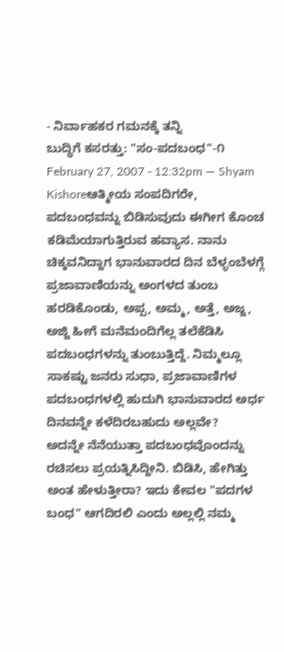- ನಿರ್ವಾಹಕರ ಗಮನಕ್ಕೆ ತನ್ನಿ
ಬುದ್ಧಿಗೆ ಕಸರತ್ತು: "ಸಂ-ಪದಬಂಧ"-೧
February 27, 2007 - 12:32pm — Shyam Kishoreಆತ್ಮೀಯ ಸಂಪದಿಗರೇ,
ಪದಬಂಧವನ್ನು ಬಿಡಿಸುವುದು ಈಗೀಗ ಕೊಂಚ ಕಡಿಮೆಯಾಗುತ್ತಿರುವ ಹವ್ಯಾಸ. ನಾನು ಚಿಕ್ಕವನಿದ್ದಾಗ ಭಾನುವಾರದ ದಿನ ಬೆಳ್ಳಂಬೆಳಗ್ಗೆ ಪ್ರಜಾವಾಣಿಯನ್ನು ಅಂಗಳದ ತುಂಬ ಹರಡಿಕೊಂಡು, ಅಪ್ಪ, ಅಮ್ಮ, ಅತ್ತೆ, ಅಜ್ಜ, ಅಜ್ಜಿ ಹೀಗೆ ಮನೆಮಂದಿಗೆಲ್ಲ ತಲೆಕೆಡಿಸಿ ಪದಬಂಧಗಳನ್ನು ತುಂಬುತ್ತಿದ್ದೆ. ನಿಮ್ಮಲ್ಲೂ ಸಾಕಷ್ಟು ಜನರು ಸುಧಾ, ಪ್ರಜಾವಾಣಿಗಳ ಪದಬಂಧಗಳಲ್ಲಿ ಹುದುಗಿ ಭಾನುವಾರದ ಅರ್ಧ ದಿನವನ್ನೇ ಕಳೆದಿರಬಹುದು ಅಲ್ಲವೇ?
ಅದನ್ನೇ ನೆನೆಯುತ್ತಾ ಪದಬಂಧವೊಂದನ್ನು ರಚಿಸಲು ಪ್ರಯತ್ನಿಸಿದ್ದೀನಿ. ಬಿಡಿಸಿ, ಹೇಗಿತ್ತು ಅಂತ ಹೇಳುತ್ತೀರಾ? ಇದು ಕೇವಲ "ಪದಗಳ ಬಂಧ" ಆಗದಿರಲಿ ಎಂದು ಅಲ್ಲಲ್ಲಿ ನಮ್ಮ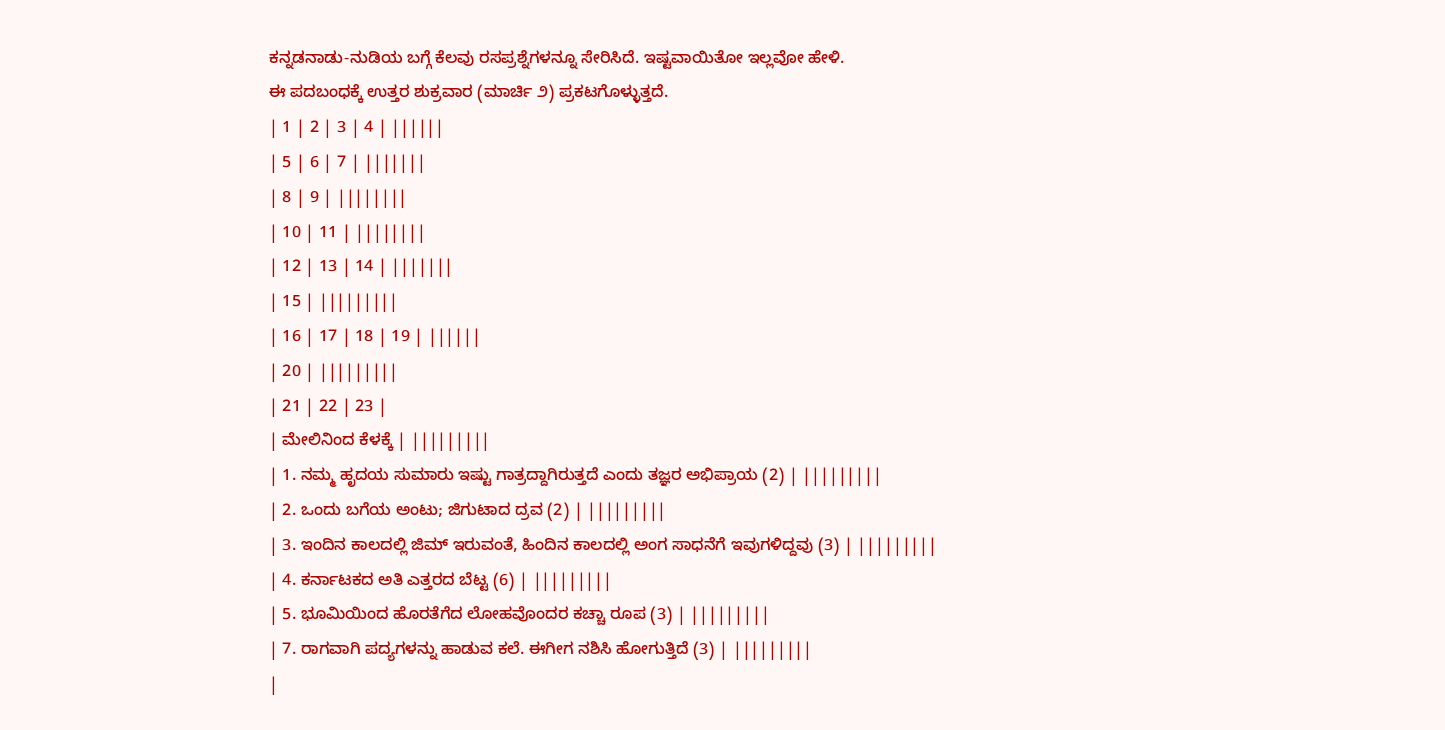ಕನ್ನಡನಾಡು-ನುಡಿಯ ಬಗ್ಗೆ ಕೆಲವು ರಸಪ್ರಶ್ನೆಗಳನ್ನೂ ಸೇರಿಸಿದೆ. ಇಷ್ಟವಾಯಿತೋ ಇಲ್ಲವೋ ಹೇಳಿ.
ಈ ಪದಬಂಧಕ್ಕೆ ಉತ್ತರ ಶುಕ್ರವಾರ (ಮಾರ್ಚಿ ೨) ಪ್ರಕಟಗೊಳ್ಳುತ್ತದೆ.
| 1 | 2 | 3 | 4 | ||||||
| 5 | 6 | 7 | |||||||
| 8 | 9 | ||||||||
| 10 | 11 | ||||||||
| 12 | 13 | 14 | |||||||
| 15 | |||||||||
| 16 | 17 | 18 | 19 | ||||||
| 20 | |||||||||
| 21 | 22 | 23 |
| ಮೇಲಿನಿಂದ ಕೆಳಕ್ಕೆ | |||||||||
| 1. ನಮ್ಮ ಹೃದಯ ಸುಮಾರು ಇಷ್ಟು ಗಾತ್ರದ್ದಾಗಿರುತ್ತದೆ ಎಂದು ತಜ್ಞರ ಅಭಿಪ್ರಾಯ (2) | |||||||||
| 2. ಒಂದು ಬಗೆಯ ಅಂಟು; ಜಿಗುಟಾದ ದ್ರವ (2) | |||||||||
| 3. ಇಂದಿನ ಕಾಲದಲ್ಲಿ ಜಿಮ್ ಇರುವಂತೆ, ಹಿಂದಿನ ಕಾಲದಲ್ಲಿ ಅಂಗ ಸಾಧನೆಗೆ ಇವುಗಳಿದ್ದವು (3) | |||||||||
| 4. ಕರ್ನಾಟಕದ ಅತಿ ಎತ್ತರದ ಬೆಟ್ಟ (6) | |||||||||
| 5. ಭೂಮಿಯಿಂದ ಹೊರತೆಗೆದ ಲೋಹವೊಂದರ ಕಚ್ಚಾ ರೂಪ (3) | |||||||||
| 7. ರಾಗವಾಗಿ ಪದ್ಯಗಳನ್ನು ಹಾಡುವ ಕಲೆ. ಈಗೀಗ ನಶಿಸಿ ಹೋಗುತ್ತಿದೆ (3) | |||||||||
|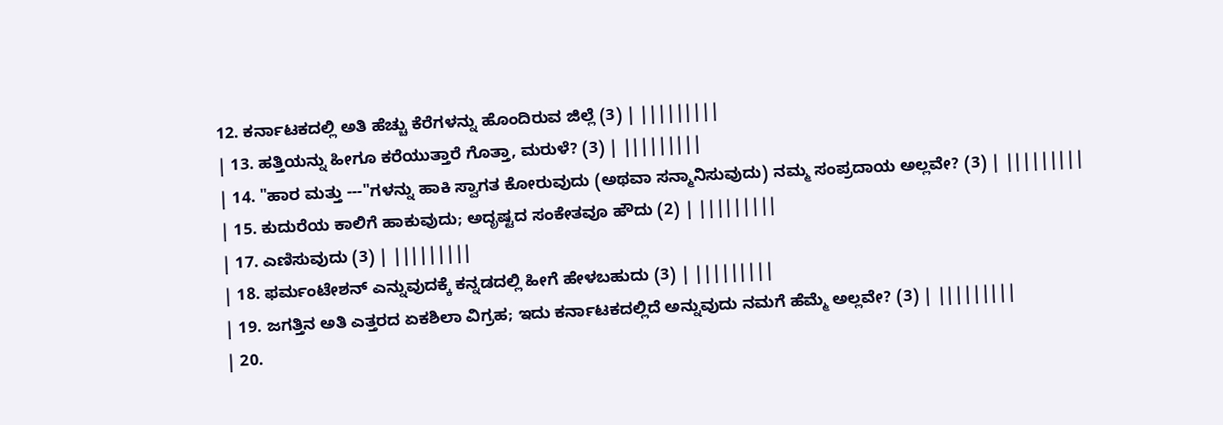12. ಕರ್ನಾಟಕದಲ್ಲಿ ಅತಿ ಹೆಚ್ಚು ಕೆರೆಗಳನ್ನು ಹೊಂದಿರುವ ಜಿಲ್ಲೆ (3) | |||||||||
| 13. ಹತ್ತಿಯನ್ನು ಹೀಗೂ ಕರೆಯುತ್ತಾರೆ ಗೊತ್ತಾ, ಮರುಳೆ? (3) | |||||||||
| 14. "ಹಾರ ಮತ್ತು ---"ಗಳನ್ನು ಹಾಕಿ ಸ್ವಾಗತ ಕೋರುವುದು (ಅಥವಾ ಸನ್ಮಾನಿಸುವುದು) ನಮ್ಮ ಸಂಪ್ರದಾಯ ಅಲ್ಲವೇ? (3) | |||||||||
| 15. ಕುದುರೆಯ ಕಾಲಿಗೆ ಹಾಕುವುದು; ಅದೃಷ್ಟದ ಸಂಕೇತವೂ ಹೌದು (2) | |||||||||
| 17. ಎಣಿಸುವುದು (3) | |||||||||
| 18. ಫರ್ಮಂಟೇಶನ್ ಎನ್ನುವುದಕ್ಕೆ ಕನ್ನಡದಲ್ಲಿ ಹೀಗೆ ಹೇಳಬಹುದು (3) | |||||||||
| 19. ಜಗತ್ತಿನ ಅತಿ ಎತ್ತರದ ಏಕಶಿಲಾ ವಿಗ್ರಹ; ಇದು ಕರ್ನಾಟಕದಲ್ಲಿದೆ ಅನ್ನುವುದು ನಮಗೆ ಹೆಮ್ಮೆ ಅಲ್ಲವೇ? (3) | |||||||||
| 20.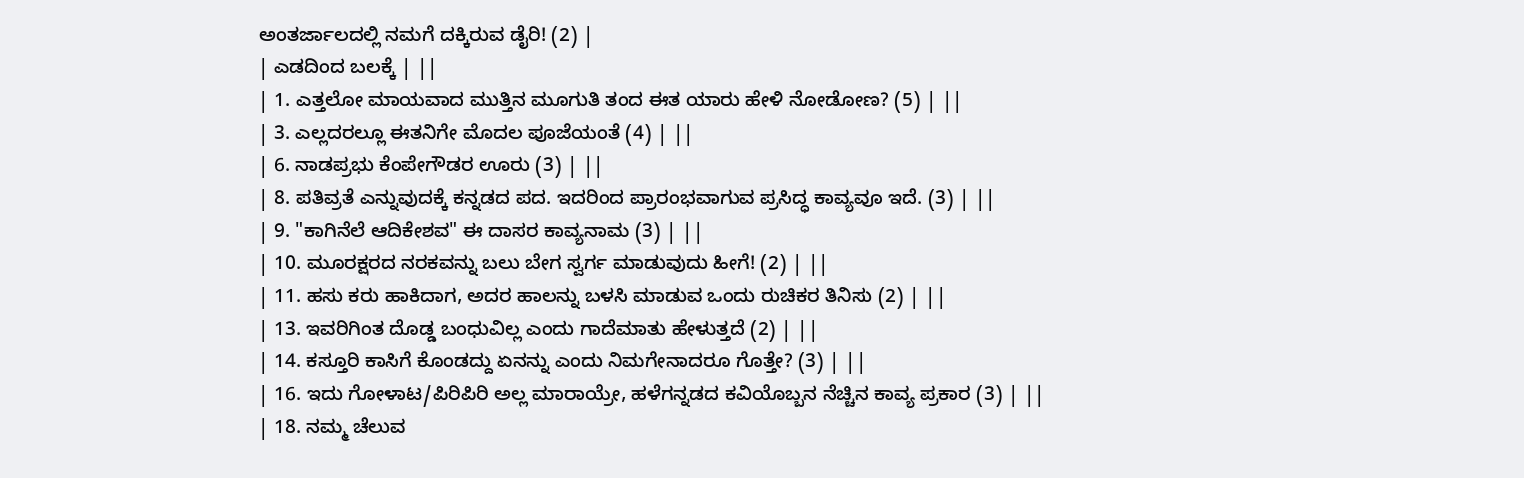ಅಂತರ್ಜಾಲದಲ್ಲಿ ನಮಗೆ ದಕ್ಕಿರುವ ಡೈರಿ! (2) |
| ಎಡದಿಂದ ಬಲಕ್ಕೆ | ||
| 1. ಎತ್ತಲೋ ಮಾಯವಾದ ಮುತ್ತಿನ ಮೂಗುತಿ ತಂದ ಈತ ಯಾರು ಹೇಳಿ ನೋಡೋಣ? (5) | ||
| 3. ಎಲ್ಲದರಲ್ಲೂ ಈತನಿಗೇ ಮೊದಲ ಪೂಜೆಯಂತೆ (4) | ||
| 6. ನಾಡಪ್ರಭು ಕೆಂಪೇಗೌಡರ ಊರು (3) | ||
| 8. ಪತಿವ್ರತೆ ಎನ್ನುವುದಕ್ಕೆ ಕನ್ನಡದ ಪದ. ಇದರಿಂದ ಪ್ರಾರಂಭವಾಗುವ ಪ್ರಸಿದ್ಧ ಕಾವ್ಯವೂ ಇದೆ. (3) | ||
| 9. "ಕಾಗಿನೆಲೆ ಆದಿಕೇಶವ" ಈ ದಾಸರ ಕಾವ್ಯನಾಮ (3) | ||
| 10. ಮೂರಕ್ಷರದ ನರಕವನ್ನು ಬಲು ಬೇಗ ಸ್ವರ್ಗ ಮಾಡುವುದು ಹೀಗೆ! (2) | ||
| 11. ಹಸು ಕರು ಹಾಕಿದಾಗ, ಅದರ ಹಾಲನ್ನು ಬಳಸಿ ಮಾಡುವ ಒಂದು ರುಚಿಕರ ತಿನಿಸು (2) | ||
| 13. ಇವರಿಗಿಂತ ದೊಡ್ಡ ಬಂಧುವಿಲ್ಲ ಎಂದು ಗಾದೆಮಾತು ಹೇಳುತ್ತದೆ (2) | ||
| 14. ಕಸ್ತೂರಿ ಕಾಸಿಗೆ ಕೊಂಡದ್ದು ಏನನ್ನು ಎಂದು ನಿಮಗೇನಾದರೂ ಗೊತ್ತೇ? (3) | ||
| 16. ಇದು ಗೋಳಾಟ/ಪಿರಿಪಿರಿ ಅಲ್ಲ ಮಾರಾಯ್ರೇ, ಹಳೆಗನ್ನಡದ ಕವಿಯೊಬ್ಬನ ನೆಚ್ಚಿನ ಕಾವ್ಯ ಪ್ರಕಾರ (3) | ||
| 18. ನಮ್ಮ ಚೆಲುವ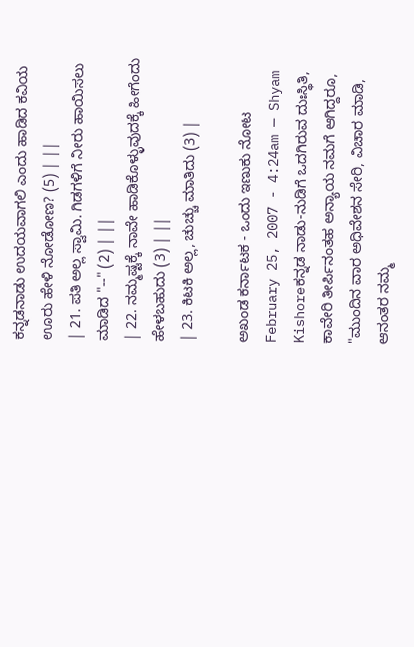ಕನ್ನಡನಾಡು ಉದಯವಾಗಲಿ ಎಂದು ಹಾಡಿದ ಕವಿಯ ಊರು ಹೇಳಿ ನೋಡೋಣ? (5) | ||
| 21. ಪತಿ ಅಲ್ಲ ಸ್ವಾಮಿ. ಗಿಡಗಳಿಗೆ ನೀರು ಹಾಯಿಸಲು ಮಾಡಿದ "--" (2) | ||
| 22. ನಮ್ಮಷ್ಟಕ್ಕೆ ನಾವೇ ಹಾಡಿಕೊಳ್ಳುವುದಕ್ಕೆ ಹೀಗೆಂದು ಹೇಳಬಹುದು (3) | ||
| 23. ಕಿಟಕಿ ಅಲ್ಲ, ಚುಚ್ಚು ಮಾತಿದು (3) |

ಅಖಂಡ ಕರ್ನಾಟಕ - ಒಂದು ಇಣುಕು ನೋಟ
February 25, 2007 - 4:24am — Shyam Kishoreಕನ್ನಡ ನಾಡು-ನುಡಿಗೆ ಒದಗಿರುವ ದುಃಸ್ಥಿತಿ, ಕಾವೇರಿ ತೀರ್ಪಿನಂತಹ ಅನ್ಯಾಯ ನಮಗೆ ಆಗಿದ್ದರೂ, "ಮುಂದಿನ ವಾರ ಅಧಿವೇಶನ ಸೇರಿ, ವಿಚಾರ ಮಾಡಿ, ಆನಂತರ ನಮ್ಮ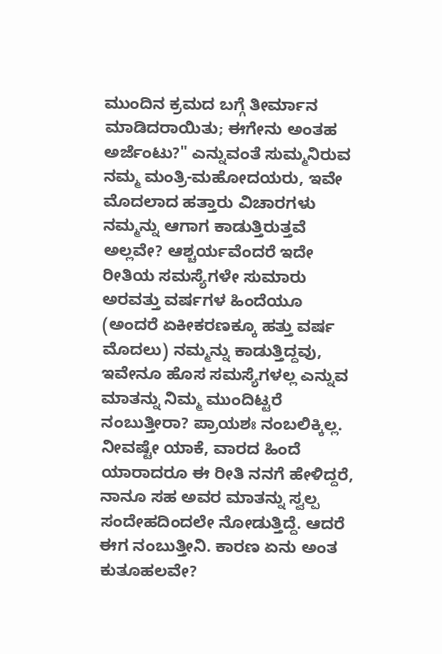ಮುಂದಿನ ಕ್ರಮದ ಬಗ್ಗೆ ತೀರ್ಮಾನ ಮಾಡಿದರಾಯಿತು; ಈಗೇನು ಅಂತಹ ಅರ್ಜೆಂಟು?" ಎನ್ನುವಂತೆ ಸುಮ್ಮನಿರುವ ನಮ್ಮ ಮಂತ್ರಿ-ಮಹೋದಯರು, ಇವೇ ಮೊದಲಾದ ಹತ್ತಾರು ವಿಚಾರಗಳು ನಮ್ಮನ್ನು ಆಗಾಗ ಕಾಡುತ್ತಿರುತ್ತವೆ ಅಲ್ಲವೇ? ಆಶ್ಚರ್ಯವೆಂದರೆ ಇದೇ ರೀತಿಯ ಸಮಸ್ಯೆಗಳೇ ಸುಮಾರು ಅರವತ್ತು ವರ್ಷಗಳ ಹಿಂದೆಯೂ (ಅಂದರೆ ಏಕೀಕರಣಕ್ಕೂ ಹತ್ತು ವರ್ಷ ಮೊದಲು) ನಮ್ಮನ್ನು ಕಾಡುತ್ತಿದ್ದವು, ಇವೇನೂ ಹೊಸ ಸಮಸ್ಯೆಗಳಲ್ಲ ಎನ್ನುವ ಮಾತನ್ನು ನಿಮ್ಮ ಮುಂದಿಟ್ಟರೆ ನಂಬುತ್ತೀರಾ? ಪ್ರಾಯಶಃ ನಂಬಲಿಕ್ಕಿಲ್ಲ. ನೀವಷ್ಟೇ ಯಾಕೆ, ವಾರದ ಹಿಂದೆ ಯಾರಾದರೂ ಈ ರೀತಿ ನನಗೆ ಹೇಳಿದ್ದರೆ, ನಾನೂ ಸಹ ಅವರ ಮಾತನ್ನು ಸ್ವಲ್ಪ ಸಂದೇಹದಿಂದಲೇ ನೋಡುತ್ತಿದ್ದೆ. ಆದರೆ ಈಗ ನಂಬುತ್ತೀನಿ. ಕಾರಣ ಏನು ಅಂತ ಕುತೂಹಲವೇ?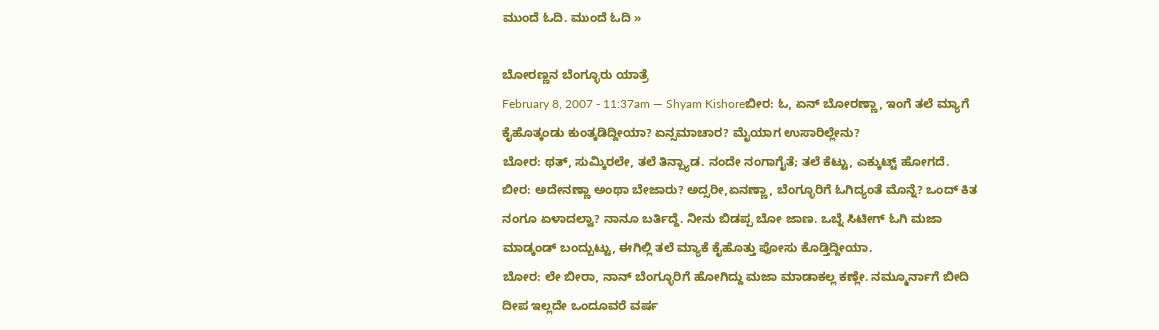ಮುಂದೆ ಓದಿ. ಮುಂದೆ ಓದಿ »

ಬೋರಣ್ಣನ ಬೆಂಗ್ಳೂರು ಯಾತ್ರೆ
February 8, 2007 - 11:37am — Shyam Kishoreಬೀರ: ಓ, ಏನ್ ಬೋರಣ್ಣಾ, ಇಂಗೆ ತಲೆ ಮ್ಯಾಗೆ ಕೈಹೊತ್ಕಂಡು ಕುಂತ್ಕಡಿದ್ದೀಯಾ? ಏನ್ಸಮಾಚಾರ? ಮೈಯಾಗ ಉಸಾರಿಲ್ಲೇನು?
ಬೋರ: ಥತ್, ಸುಮ್ಕಿರಲೇ, ತಲೆ ತಿನ್ಬ್ಯಾಡ. ನಂದೇ ನಂಗಾಗೈತೆ; ತಲೆ ಕೆಟ್ಟು, ಎಕ್ಕುಟ್ಟ್ ಹೋಗದೆ.
ಬೀರ: ಅದೇನಣ್ಣಾ ಅಂಥಾ ಬೇಜಾರು? ಅದ್ಸರೀ,ಏನಣ್ಣಾ, ಬೆಂಗ್ಳೂರಿಗೆ ಓಗಿದ್ಯಂತೆ ಮೊನ್ನೆ? ಒಂದ್ ಕಿತ ನಂಗೂ ಏಳಾದಲ್ವಾ? ನಾನೂ ಬರ್ತಿದ್ದೆ. ನೀನು ಬಿಡಪ್ಪ ಬೋ ಜಾಣ. ಒಬ್ನೆ ಸಿಟೀಗ್ ಓಗಿ ಮಜಾ ಮಾಡ್ಕಂಡ್ ಬಂದ್ಬುಟ್ಟು, ಈಗಿಲ್ಲಿ ತಲೆ ಮ್ಯಾಕೆ ಕೈಹೊತ್ತು ಪೋಸು ಕೊಡ್ತಿದ್ದೀಯಾ.
ಬೋರ: ಲೇ ಬೀರಾ, ನಾನ್ ಬೆಂಗ್ಳೂರಿಗೆ ಹೋಗಿದ್ದು ಮಜಾ ಮಾಡಾಕಲ್ಲ ಕಣ್ಲೇ. ನಮ್ಮೂರ್ನಾಗೆ ಬೀದಿ ದೀಪ ಇಲ್ಲದೇ ಒಂದೂವರೆ ವರ್ಷ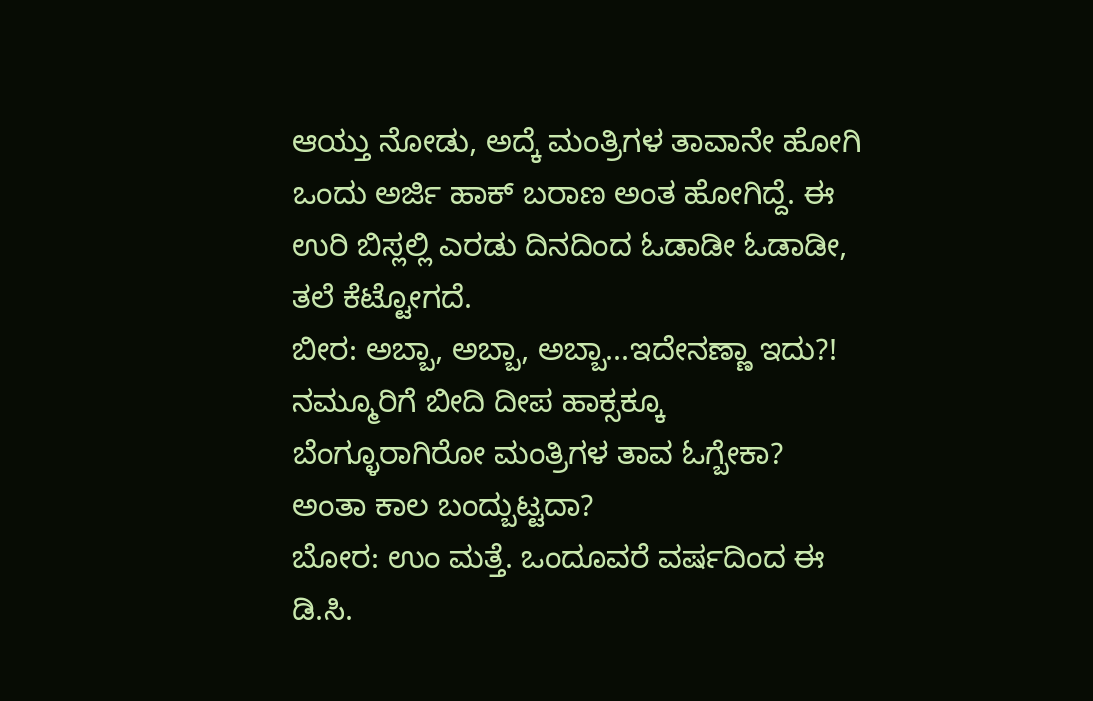ಆಯ್ತು ನೋಡು, ಅದ್ಕೆ ಮಂತ್ರಿಗಳ ತಾವಾನೇ ಹೋಗಿ ಒಂದು ಅರ್ಜಿ ಹಾಕ್ ಬರಾಣ ಅಂತ ಹೋಗಿದ್ದೆ. ಈ ಉರಿ ಬಿಸ್ಲಲ್ಲಿ ಎರಡು ದಿನದಿಂದ ಓಡಾಡೀ ಓಡಾಡೀ, ತಲೆ ಕೆಟ್ಟೋಗದೆ.
ಬೀರ: ಅಬ್ಬಾ, ಅಬ್ಬಾ, ಅಬ್ಬಾ...ಇದೇನಣ್ಣಾ ಇದು?! ನಮ್ಮೂರಿಗೆ ಬೀದಿ ದೀಪ ಹಾಕ್ಸಕ್ಕೂ ಬೆಂಗ್ಳೂರಾಗಿರೋ ಮಂತ್ರಿಗಳ ತಾವ ಓಗ್ಬೇಕಾ? ಅಂತಾ ಕಾಲ ಬಂದ್ಬುಟ್ಟದಾ?
ಬೋರ: ಉಂ ಮತ್ತೆ. ಒಂದೂವರೆ ವರ್ಷದಿಂದ ಈ ಡಿ.ಸಿ.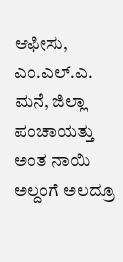ಆಫೀಸು, ಎಂ.ಎಲ್.ಎ. ಮನೆ, ಜಿಲ್ಲಾ ಪಂಚಾಯತ್ತು ಅಂತ ನಾಯಿ ಅಲ್ದಂಗೆ ಅಲದ್ರೂ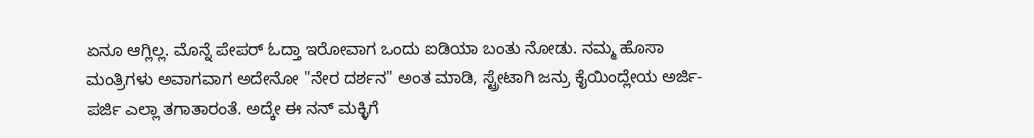ಏನೂ ಆಗ್ಲಿಲ್ಲ. ಮೊನ್ನೆ ಪೇಪರ್ ಓದ್ತಾ ಇರೋವಾಗ ಒಂದು ಐಡಿಯಾ ಬಂತು ನೋಡು. ನಮ್ಮ ಹೊಸಾ ಮಂತ್ರಿಗಳು ಅವಾಗವಾಗ ಅದೇನೋ "ನೇರ ದರ್ಶನ" ಅಂತ ಮಾಡಿ, ಸ್ಟ್ರೇಟಾಗಿ ಜನ್ರು ಕೈಯಿಂದ್ಲೇಯ ಅರ್ಜಿ-ಪರ್ಜಿ ಎಲ್ಲಾ ತಗಾತಾರಂತೆ. ಅದ್ಕೇ ಈ ನನ್ ಮಕ್ಳಿಗೆ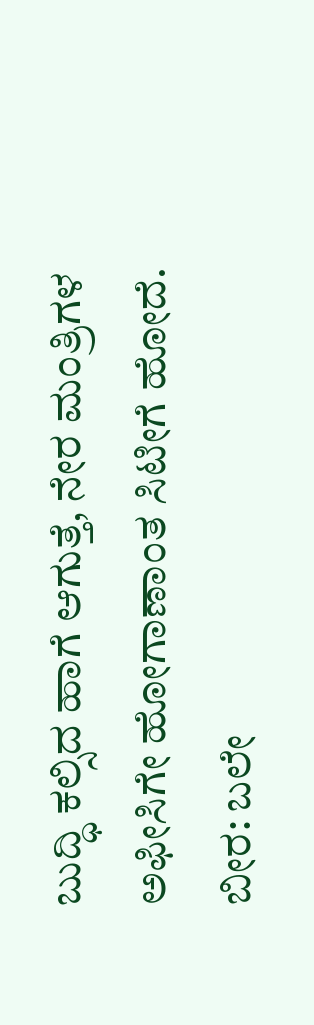ಬುದ್ಧಿ ಕಲ್ಸಿದ ಹಾಗೆ ಆಗುತ್ತೆ, ನೇರ ಮಂತ್ರಿಗಳ ಅಫೀಸಿಗೇ ಹೋಗಾಣಾಂತ ಸಿಟೀಗೆ ಹೋದೆ.
ಬೀರ: ಬಲೇ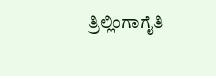ತ್ರಿಲ್ಲಿಂಗಾಗೈತಿ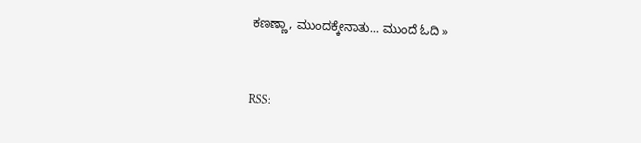ಕಣಣ್ಣಾ, ಮುಂದಕ್ಕೇನಾತು... ಮುಂದೆ ಓದಿ »


RSS: